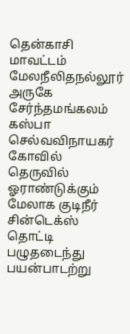தென்காசி மாவட்டம் மேலநீலிதநல்லூர் அருகே சேர்ந்தமங்கலம் கஸ்பா செல்வவிநாயகர் கோவில் தெருவில் ஓராண்டுக்கும் மேலாக குடிநீர் சின்டெக்ஸ் தொட்டி பழுதடைந்து பயன்பாடற்று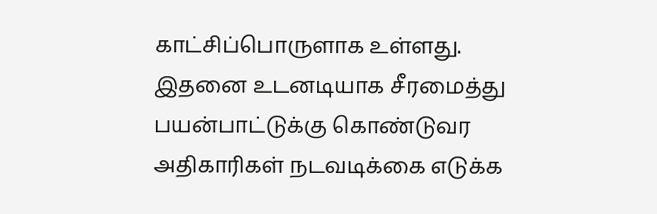காட்சிப்பொருளாக உள்ளது. இதனை உடனடியாக சீரமைத்து பயன்பாட்டுக்கு கொண்டுவர அதிகாரிகள் நடவடிக்கை எடுக்க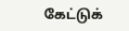கேட்டுக்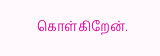கொள்கிறேன்.